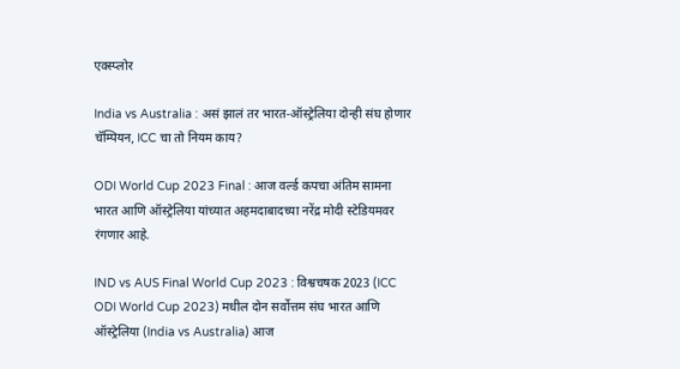एक्स्प्लोर

India vs Australia : असं झालं तर भारत-ऑस्ट्रेलिया दोन्ही संघ होणार चॅम्पियन, ICC चा तो नियम काय?

ODI World Cup 2023 Final : आज वर्ल्ड कपचा अंतिम सामना भारत आणि ऑस्ट्रेलिया यांच्यात अहमदाबादच्या नरेंद्र मोदी स्टेडियमवर रंगणार आहे.

IND vs AUS Final World Cup 2023 : विश्वचषक 2023 (ICC ODI World Cup 2023) मधील दोन सर्वोत्तम संघ भारत आणि ऑस्ट्रेलिया (India vs Australia) आज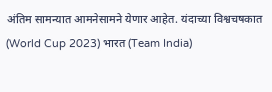अंतिम सामन्यात आमनेसामने येणार आहेत. यंदाच्या विश्वचषकात (World Cup 2023) भारत (Team India)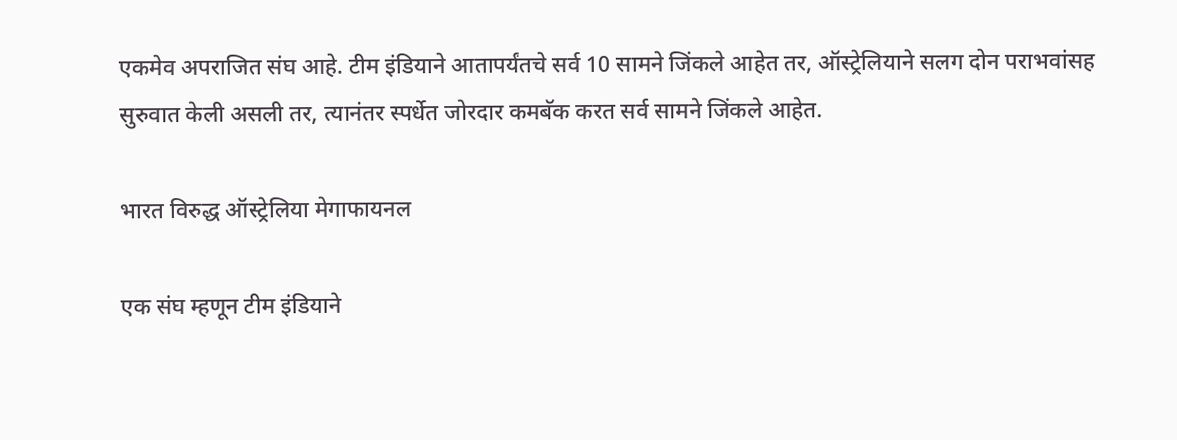एकमेव अपराजित संघ आहे. टीम इंडियाने आतापर्यंतचे सर्व 10 सामने जिंकले आहेत तर, ऑस्ट्रेलियाने सलग दोन पराभवांसह सुरुवात केली असली तर, त्यानंतर स्पर्धेत जोरदार कमबॅक करत सर्व सामने जिंकले आहेत.

भारत विरुद्ध ऑस्ट्रेलिया मेगाफायनल

एक संघ म्हणून टीम इंडियाने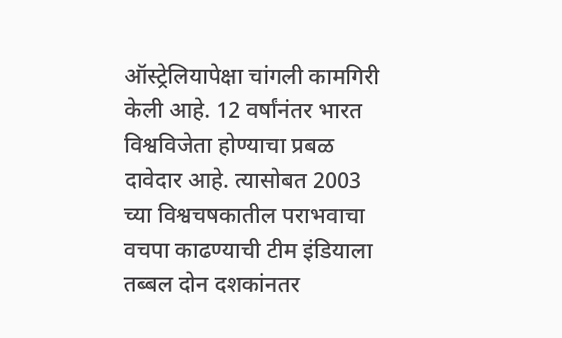ऑस्ट्रेलियापेक्षा चांगली कामगिरी केली आहे. 12 वर्षांनंतर भारत विश्वविजेता होण्याचा प्रबळ दावेदार आहे. त्यासोबत 2003 च्या विश्वचषकातील पराभवाचा वचपा काढण्याची टीम इंडियाला तब्बल दोन दशकांनतर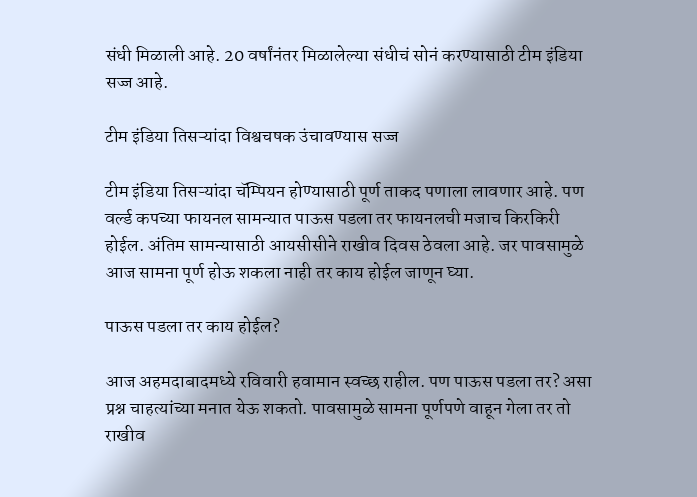संधी मिळाली आहे. 20 वर्षांनंतर मिळालेल्या संधीचं सोनं करण्यासाठी टीम इंडिया सज्ज आहे.

टीम इंडिया तिसऱ्यांदा विश्वचषक उंचावण्यास सज्ज

टीम इंडिया तिसऱ्यांदा चॅम्पियन होण्यासाठी पूर्ण ताकद पणाला लावणार आहे. पण वर्ल्ड कपच्या फायनल सामन्यात पाऊस पडला तर फायनलची मजाच किरकिरी होईल. अंतिम सामन्यासाठी आयसीसीने राखीव दिवस ठेवला आहे. जर पावसामुळे आज सामना पूर्ण होऊ शकला नाही तर काय होईल जाणून घ्या.

पाऊस पडला तर काय होईल?

आज अहमदाबादमध्ये रविवारी हवामान स्वच्छ राहील. पण पाऊस पडला तर? असा प्रश्न चाहत्यांच्या मनात येऊ शकतो. पावसामुळे सामना पूर्णपणे वाहून गेला तर तो राखीव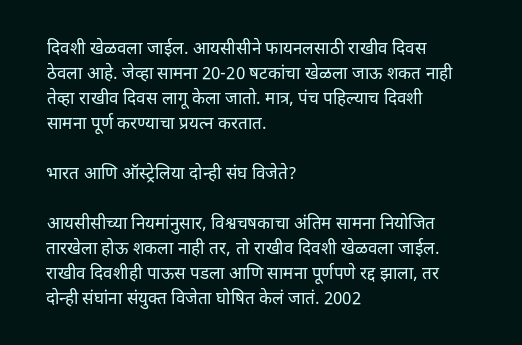दिवशी खेळवला जाईल. आयसीसीने फायनलसाठी राखीव दिवस ठेवला आहे. जेव्हा सामना 20-20 षटकांचा खेळला जाऊ शकत नाही तेव्हा राखीव दिवस लागू केला जातो. मात्र, पंच पहिल्याच दिवशी सामना पूर्ण करण्याचा प्रयत्न करतात.

भारत आणि ऑस्ट्रेलिया दोन्ही संघ विजेते?

आयसीसीच्या नियमांनुसार, विश्वचषकाचा अंतिम सामना नियोजित तारखेला होऊ शकला नाही तर, तो राखीव दिवशी खेळवला जाईल. राखीव दिवशीही पाऊस पडला आणि सामना पूर्णपणे रद्द झाला, तर दोन्ही संघांना संयुक्त विजेता घोषित केलं जातं. 2002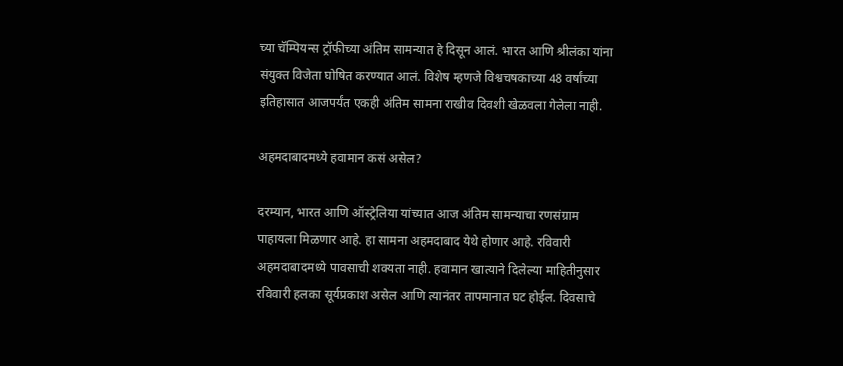च्या चॅम्पियन्स ट्रॉफीच्या अंतिम सामन्यात हे दिसून आलं. भारत आणि श्रीलंका यांना संयुक्त विजेता घोषित करण्यात आलं. विशेष म्हणजे विश्वचषकाच्या 48 वर्षांच्या इतिहासात आजपर्यंत एकही अंतिम सामना राखीव दिवशी खेळवला गेलेला नाही.

अहमदाबादमध्ये हवामान कसं असेल?

दरम्यान, भारत आणि ऑस्ट्रेलिया यांच्यात आज अंतिम सामन्याचा रणसंग्राम पाहायला मिळणार आहे. हा सामना अहमदाबाद येथे होणार आहे. रविवारी अहमदाबादमध्ये पावसाची शक्यता नाही. हवामान खात्याने दिलेल्या माहितीनुसार रविवारी हलका सूर्यप्रकाश असेल आणि त्यानंतर तापमानात घट होईल. दिवसाचे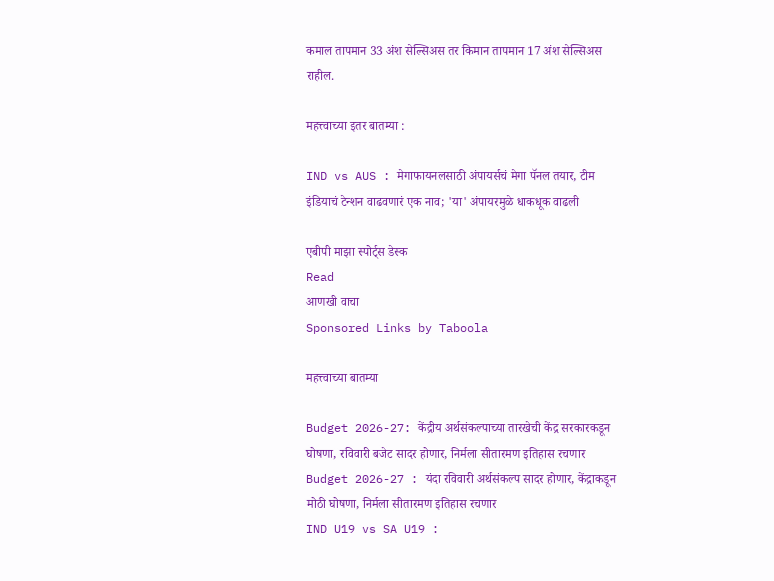कमाल तापमान 33 अंश सेल्सिअस तर किमान तापमान 17 अंश सेल्सिअस राहील.

महत्त्वाच्या इतर बातम्या :

IND vs AUS : मेगाफायनलसाठी अंपायर्सचं मेगा पॅनल तयार, टीम इंडियाचं टेन्शन वाढवणारं एक नाव; 'या' अंपायरमुळे धाकधूक वाढली

एबीपी माझा स्पोर्ट्स डेस्क
Read
आणखी वाचा
Sponsored Links by Taboola

महत्त्वाच्या बातम्या

Budget 2026-27: केंद्रीय अर्थसंकल्पाच्या तारखेची केंद्र सरकारकडून घोषणा, रविवारी बजेट सादर होणार, निर्मला सीतारमण इतिहास रचणार
Budget 2026-27 : यंदा रविवारी अर्थसंकल्प सादर होणार, केंद्राकडून मोठी घोषणा, निर्मला सीतारमण इतिहास रचणार
IND U19 vs SA U19 :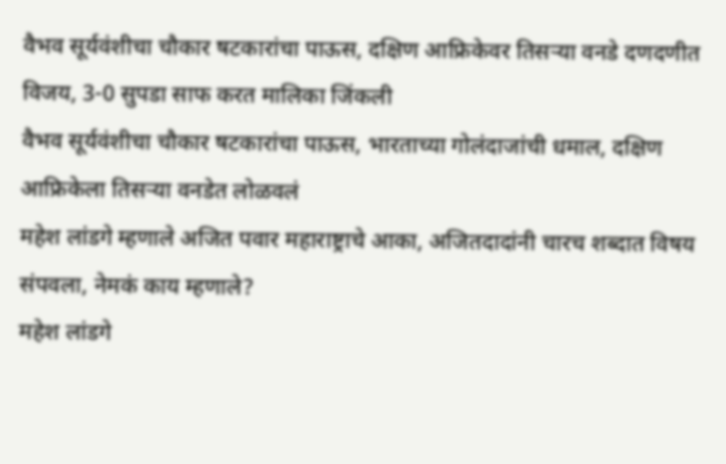वैभव सूर्यवंशीचा चौकार षटकारांचा पाऊस, दक्षिण आफ्रिकेवर तिसऱ्या वनडे दणदणीत विजय, 3-0 सुपडा साफ करत मालिका जिंकली
वैभव सूर्यवंशीचा चौकार षटकारांचा पाऊस, भारताच्या गोलंदाजांची धमाल, दक्षिण आफ्रिकेला तिसऱ्या वनडेत लोळवलं
महेश लांडगे म्हणाले अजित पवार महाराष्ट्राचे आका, अजितदादांनी चारच शब्दात विषय संपवला, नेमकं काय म्हणाले?
महेश लांडगे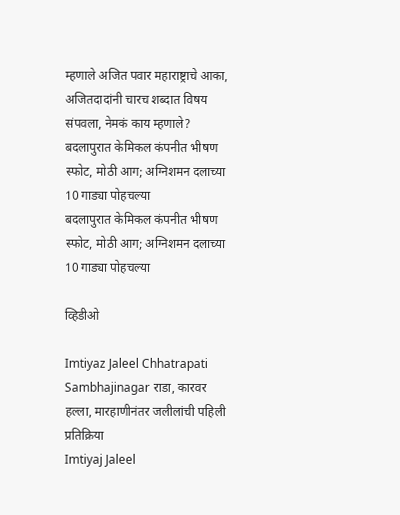म्हणाले अजित पवार महाराष्ट्राचे आका, अजितदादांनी चारच शब्दात विषय संपवला, नेमकं काय म्हणाले?
बदलापुरात केमिकल कंपनीत भीषण स्फोट, मोठी आग; अग्निशमन दलाच्या 10 गाड्या पोहचल्या
बदलापुरात केमिकल कंपनीत भीषण स्फोट, मोठी आग; अग्निशमन दलाच्या 10 गाड्या पोहचल्या

व्हिडीओ

Imtiyaz Jaleel Chhatrapati Sambhajinagar राडा, कारवर हल्ला, मारहाणीनंतर जलीलांची पहिली प्रतिक्रिया
Imtiyaj Jaleel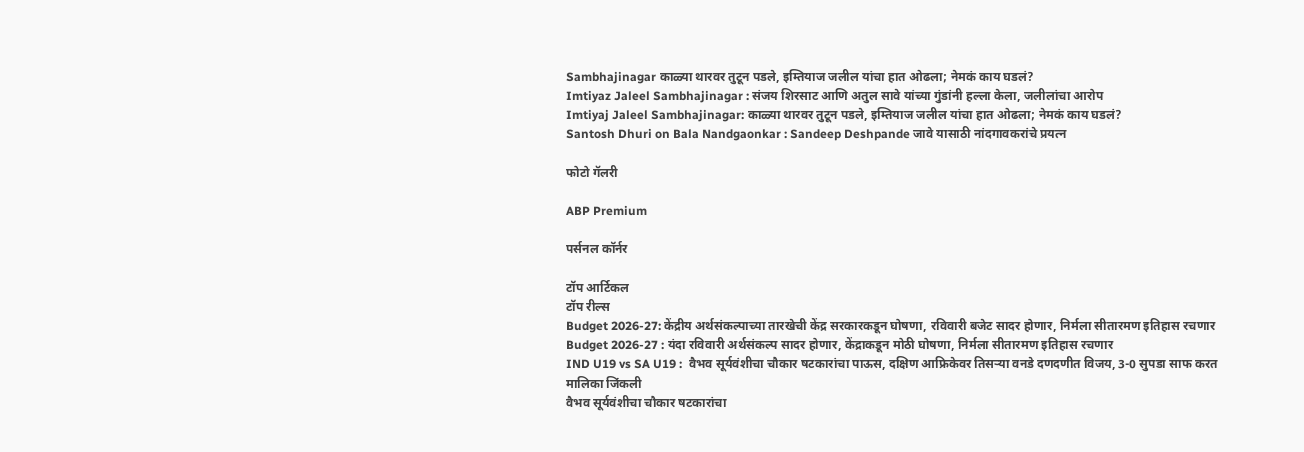Sambhajinagar काळ्या थारवर तुटून पडले, इम्तियाज जलील यांचा हात ओढला; नेमकं काय घडलं?
Imtiyaz Jaleel Sambhajinagar : संजय शिरसाट आणि अतुल सावे यांच्या गुंडांनी हल्ला केला, जलीलांचा आरोप
Imtiyaj Jaleel Sambhajinagar: काळ्या थारवर तुटून पडले, इम्तियाज जलील यांचा हात ओढला; नेमकं काय घडलं?
Santosh Dhuri on Bala Nandgaonkar : Sandeep Deshpande जावे यासाठी नांदगावकरांचे प्रयत्न

फोटो गॅलरी

ABP Premium

पर्सनल कॉर्नर

टॉप आर्टिकल
टॉप रील्स
Budget 2026-27: केंद्रीय अर्थसंकल्पाच्या तारखेची केंद्र सरकारकडून घोषणा, रविवारी बजेट सादर होणार, निर्मला सीतारमण इतिहास रचणार
Budget 2026-27 : यंदा रविवारी अर्थसंकल्प सादर होणार, केंद्राकडून मोठी घोषणा, निर्मला सीतारमण इतिहास रचणार
IND U19 vs SA U19 :  वैभव सूर्यवंशीचा चौकार षटकारांचा पाऊस, दक्षिण आफ्रिकेवर तिसऱ्या वनडे दणदणीत विजय, 3-0 सुपडा साफ करत मालिका जिंकली
वैभव सूर्यवंशीचा चौकार षटकारांचा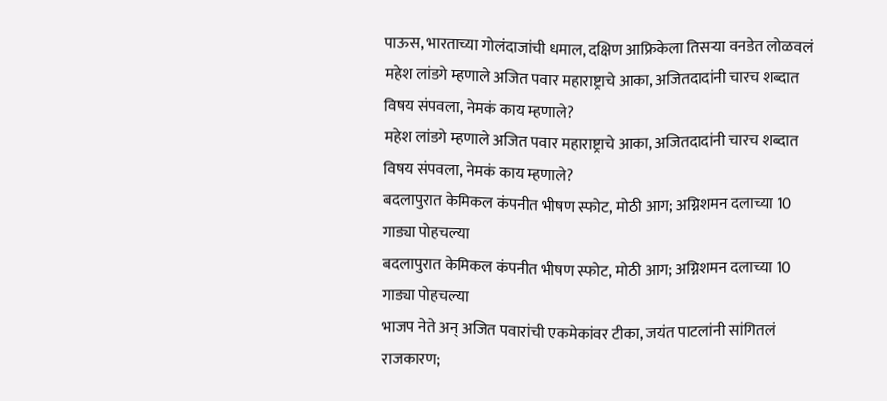पाऊस, भारताच्या गोलंदाजांची धमाल, दक्षिण आफ्रिकेला तिसऱ्या वनडेत लोळवलं
महेश लांडगे म्हणाले अजित पवार महाराष्ट्राचे आका, अजितदादांनी चारच शब्दात विषय संपवला, नेमकं काय म्हणाले?
महेश लांडगे म्हणाले अजित पवार महाराष्ट्राचे आका, अजितदादांनी चारच शब्दात विषय संपवला, नेमकं काय म्हणाले?
बदलापुरात केमिकल कंपनीत भीषण स्फोट, मोठी आग; अग्निशमन दलाच्या 10 गाड्या पोहचल्या
बदलापुरात केमिकल कंपनीत भीषण स्फोट, मोठी आग; अग्निशमन दलाच्या 10 गाड्या पोहचल्या
भाजप नेते अन् अजित पवारांची एकमेकांवर टीका, जयंत पाटलांनी सांगितलं राजकारण;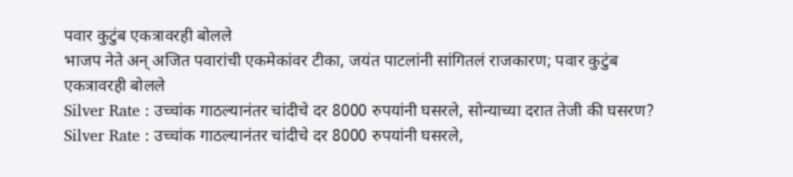पवार कुटुंब एकत्रावरही बोलले
भाजप नेते अन् अजित पवारांची एकमेकांवर टीका, जयंत पाटलांनी सांगितलं राजकारण; पवार कुटुंब एकत्रावरही बोलले
Silver Rate : उच्चांक गाठल्यानंतर चांदीचे दर 8000 रुपयांनी घसरले, सोन्याच्या दरात तेजी की घसरण?
Silver Rate : उच्चांक गाठल्यानंतर चांदीचे दर 8000 रुपयांनी घसरले,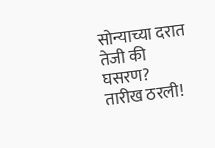सोन्याच्या दरात तेजी की घसरण?
तारीख ठरली!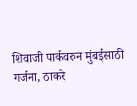शिवाजी पार्कवरुन मुंबईसाठी गर्जना, ठाकरे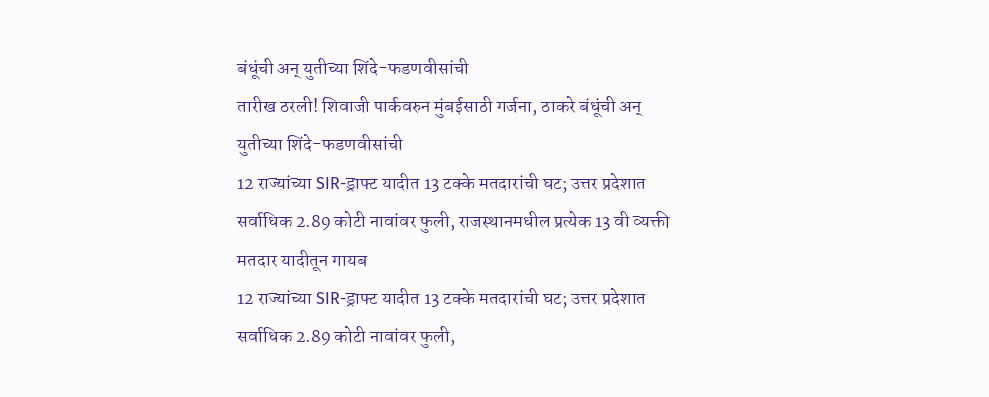बंधूंची अन् युतीच्या शिंदे-फडणवीसांची
तारीख ठरली! शिवाजी पार्कवरुन मुंबईसाठी गर्जना, ठाकरे बंधूंची अन् युतीच्या शिंदे-फडणवीसांची
12 राज्यांच्या SIR-ड्राफ्ट यादीत 13 टक्के मतदारांची घट; उत्तर प्रदेशात सर्वाधिक 2.89 कोटी नावांवर फुली, राजस्थानमधील प्रत्येक 13 वी व्यक्ती मतदार यादीतून गायब
12 राज्यांच्या SIR-ड्राफ्ट यादीत 13 टक्के मतदारांची घट; उत्तर प्रदेशात सर्वाधिक 2.89 कोटी नावांवर फुली,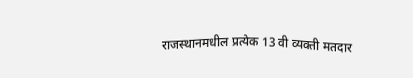राजस्थानमधील प्रत्येक 13 वी व्यक्ती मतदार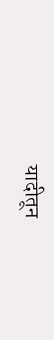यादीतून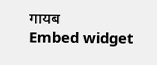गायब
Embed widget